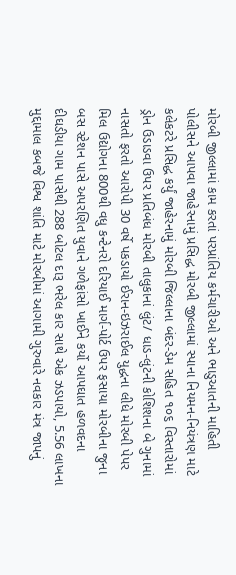મોરબી જીલ્લામાં કામ કરતાં પરપ્રાંતિય કર્મચારીઓ અને ભાડુઆતની માહિતી પોલીસને આપવા જાહેરનામું પ્રસિદ્ધ મોરબી જીલ્લામાં સ્પાના નિયમન-નિયંત્રણ માટે કલેકટરે પ્રસિદ્ધ કર્યું જાહેરનામું મોરબી જિલ્લાના બંદર-ડેમ સહિત ૧૦૬ વિસ્તારોમાં ડ્રોન ઉડાડવા ઉપર પ્રતિબંધ મોરબી તાલુકાનાં લુંટ/ ધાડ-લુંટની કોશિશના બે ગુનામાં નાસતો ફરતો આરોપી 30 વર્ષે પકડાયો ઈરાન-ઇઝરાઈલ યુદ્ધના લીધે મોરબી પેપર મિલ ઉદ્યોગના 800થી વધુ કન્ટેનરો દરિયાઈ માર્ગ-પોર્ટ ઉપર ફસાયા મોરબીના જુના બસ સ્ટેશન પાસે અપરણિત યુવાને ગળેફાંસો ખાઈને કર્યો આપઘાત હળવદના દીઘડીયા ગામ પાસેથી 288 બોટલ દારૂ ભરેલ કાર સાથે એક ઝડપાયો, 5.56 લાખના મુદ્દામાલ કબજે વિશ્વ શાંતિ માટે મોરબીમાં આગામી ગુરુવારે નવકાર મંત્ર જાપનું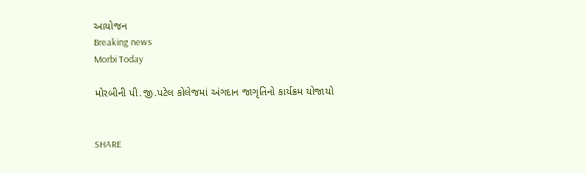આયોજન
Breaking news
Morbi Today

મોરબીની પી.જી.પટેલ કોલેજમાં અંગદાન જાગૃતિનો કાર્યક્રમ યોજાયો


SHARE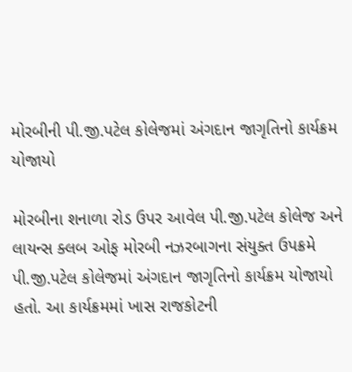મોરબીની પી.જી.પટેલ કોલેજમાં અંગદાન જાગૃતિનો કાર્યક્રમ યોજાયો

મોરબીના શનાળા રોડ ઉપર આવેલ પી.જી.પટેલ કોલેજ અને લાયન્સ ક્લબ ઓફ મોરબી નઝરબાગના સંયુક્ત ઉપક્રમે પી.જી.પટેલ કોલેજમાં અંગદાન જાગૃતિનો કાર્યક્રમ યોજાયો હતો. આ કાર્યક્રમમાં ખાસ રાજકોટની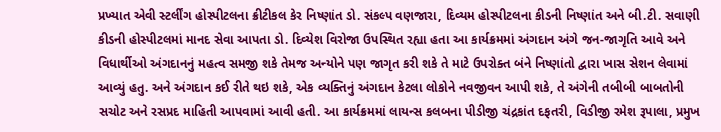પ્રખ્યાત એવી સ્ટર્લીંગ હોસ્પીટલના ક્રીટીકલ કેર નિષ્ણાંત ડો. સંકલ્પ વણજારા, દિવ્યમ હોસ્પીટલના કીડની નિષ્ણાંત અને બી.ટી. સવાણી કીડની હોસ્પીટલમાં માનદ સેવા આપતા ડો. દિવ્યેશ વિરોજા ઉપસ્થિત રહ્યા હતા આ કાર્યક્રમમાં અંગદાન અંગે જન-જાગૃતિ આવે અને વિધાર્થીઓ અંગદાનનું મહત્વ સમજી શકે તેમજ અન્યોને પણ જાગૃત કરી શકે તે માટે ઉપરોક્ત બંને નિષ્ણાંતો દ્વારા ખાસ સેશન લેવામાં આવ્યું હતુ. અને અંગદાન કઈ રીતે થઇ શકે, એક વ્યક્તિનું અંગદાન કેટલા લોકોને નવજીવન આપી શકે, તે અંગેની તબીબી બાબતોની સચોટ અને રસપ્રદ માહિતી આપવામાં આવી હતી. આ કાર્યક્રમમાં લાયન્સ કલબના પીડીજી ચંદ્રકાંત દફતરી, વિડીજી રમેશ રૂપાલા, પ્રમુખ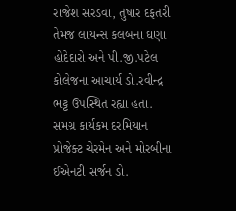રાજેશ સરડવા, તુષાર દફતરી તેમજ લાયન્સ કલબના ઘણા હોદેદારો અને પી.જી.પટેલ કોલેજના આચાર્ય ડો.રવીન્દ્ર ભટ્ટ ઉપસ્થિત રહ્યા હતા. સમગ્ર કાર્યકમ દરમિયાન  પ્રોજેક્ટ ચેરમેન અને મોરબીના ઈએનટી સર્જન ડો.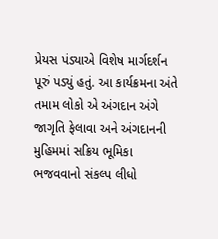પ્રેયસ પંડ્યાએ વિશેષ માર્ગદર્શન પૂરું પડ્યું હતું. આ કાર્યક્રમના અંતે તમામ લોકો એ અંગદાન અંગે જાગૃતિ ફેલાવા અને અંગદાનની મુહિમમાં સક્રિય ભૂમિકા ભજવવાનો સંકલ્પ લીધો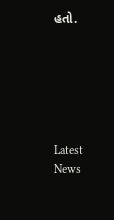હતો.






Latest News